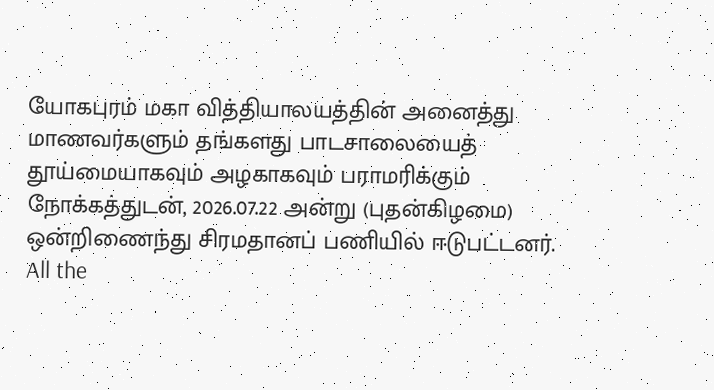யோகபுரம் மகா வித்தியாலயத்தின் அனைத்து மாணவர்களும் தங்களது பாடசாலையைத் தூய்மையாகவும் அழகாகவும் பராமரிக்கும் நோக்கத்துடன், 2026.07.22 அன்று (புதன்கிழமை) ஒன்றிணைந்து சிரமதானப் பணியில் ஈடுபட்டனர்.
All the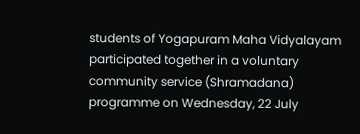students of Yogapuram Maha Vidyalayam participated together in a voluntary community service (Shramadana) programme on Wednesday, 22 July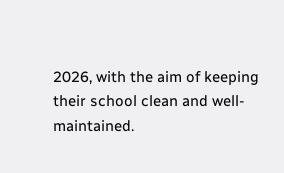2026, with the aim of keeping their school clean and well-maintained.